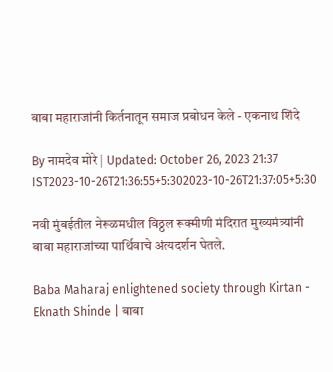बाबा महाराजांनी किर्तनातून समाज प्रबोधन केले - एकनाथ शिंदे

By नामदेव मोरे | Updated: October 26, 2023 21:37 IST2023-10-26T21:36:55+5:302023-10-26T21:37:05+5:30

नवी मुंबईतील नेरूळमधील विठ्ठल रूक्मीणी मंदिरात मुख्यमंत्र्यांनी बाबा महाराजांच्या पार्थिवाचे अंत्यदर्शन घेतले.

Baba Maharaj enlightened society through Kirtan - Eknath Shinde | बाबा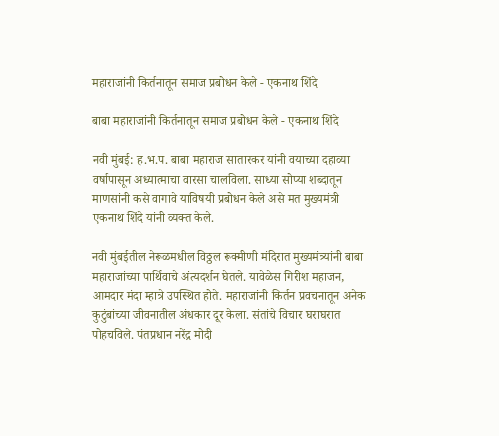महाराजांनी किर्तनातून समाज प्रबोधन केले - एकनाथ शिंदे

बाबा महाराजांनी किर्तनातून समाज प्रबोधन केले - एकनाथ शिंदे

नवी मुंबई: ह.भ.प. बाबा महाराज सातारकर यांनी वयाच्या दहाव्या वर्षापासून अध्यात्माचा वारसा चालविला. साध्या सोप्या शब्दातून माणसांनी कसे वागावे याविषयी प्रबोधन केले असे मत मुख्यमंत्री एकनाथ शिंदे यांनी व्यक्त केले.

नवी मुंबईतील नेरूळमधील विठ्ठल रूक्मीणी मंदिरात मुख्यमंत्र्यांनी बाबा महाराजांच्या पार्थिवाचे अंत्यदर्शन घेतले. यावेळेस गिरीश महाजन,  आमदार मंदा म्हात्रे उपस्थित होते. महाराजांनी किर्तन प्रवचनातून अनेक कुटुंबांच्या जीवनातील अंधकार दूर केला. संतांचे विचार घराघरात पोहचविले. पंतप्रधान नरेंद्र मोदी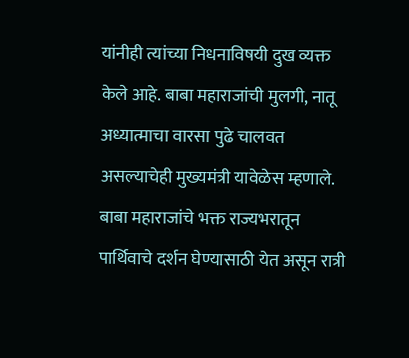यांनीही त्यांच्या निधनाविषयी दुख व्यक्त केले आहे. बाबा महाराजांची मुलगी, नातू अध्यात्माचा वारसा पुढे चालवत असल्याचेही मुख्यमंत्री यावेळेस म्हणाले. बाबा महाराजांचे भक्त राज्यभरातून पार्थिवाचे दर्शन घेण्यासाठी येत असून रात्री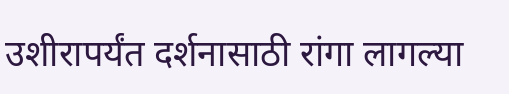उशीरापर्यंत दर्शनासाठी रांगा लागल्या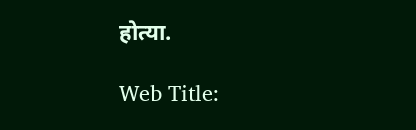होत्या.

Web Title: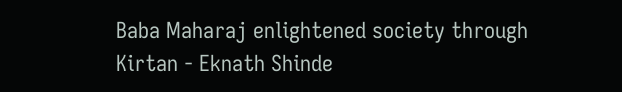Baba Maharaj enlightened society through Kirtan - Eknath Shinde